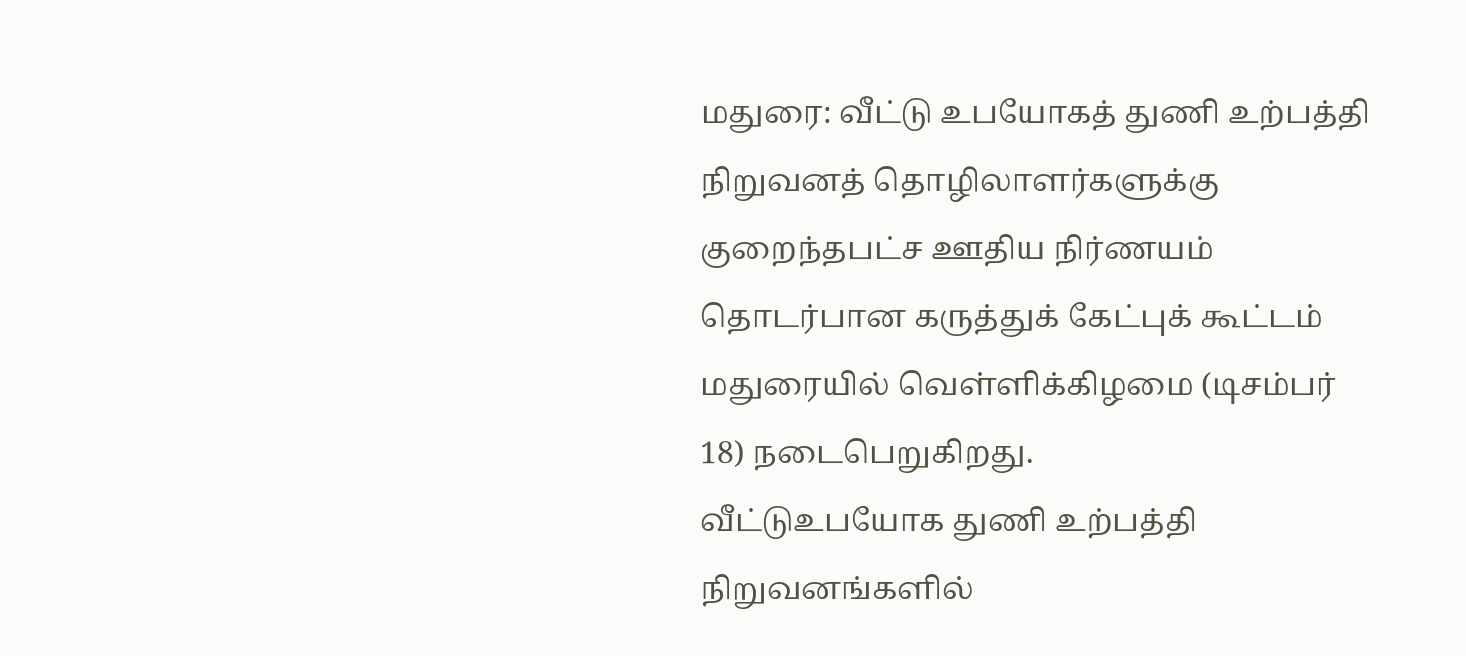மதுரை: வீட்டு உபயோகத் துணி உற்பத்தி நிறுவனத் தொழிலாளர்களுக்கு குறைந்தபட்ச ஊதிய நிர்ணயம் தொடர்பான கருத்துக் கேட்புக் கூட்டம் மதுரையில் வெள்ளிக்கிழமை (டிசம்பர் 18) நடைபெறுகிறது.
வீட்டுஉபயோக துணி உற்பத்தி நிறுவனங்களில்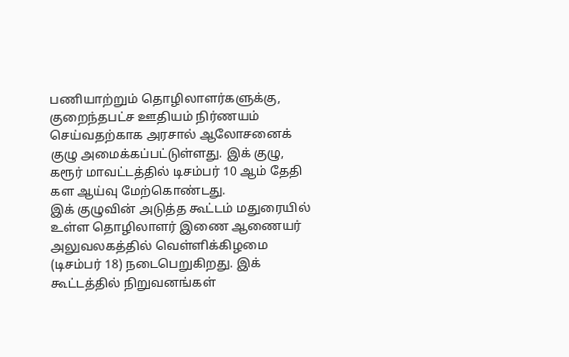பணியாற்றும் தொழிலாளர்களுக்கு, குறைந்தபட்ச ஊதியம் நிர்ணயம் செய்வதற்காக அரசால் ஆலோசனைக் குழு அமைக்கப்பட்டுள்ளது. இக் குழு, கரூர் மாவட்டத்தில் டிசம்பர் 10 ஆம் தேதி கள ஆய்வு மேற்கொண்டது.
இக் குழுவின் அடுத்த கூட்டம் மதுரையில் உள்ள தொழிலாளர் இணை ஆணையர் அலுவலகத்தில் வெள்ளிக்கிழமை (டிசம்பர் 18) நடைபெறுகிறது. இக் கூட்டத்தில் நிறுவனங்கள்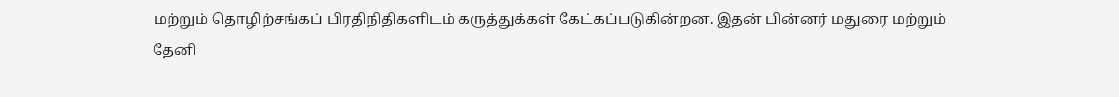மற்றும் தொழிற்சங்கப் பிரதிநிதிகளிடம் கருத்துக்கள் கேட்கப்படுகின்றன. இதன் பின்னர் மதுரை மற்றும் தேனி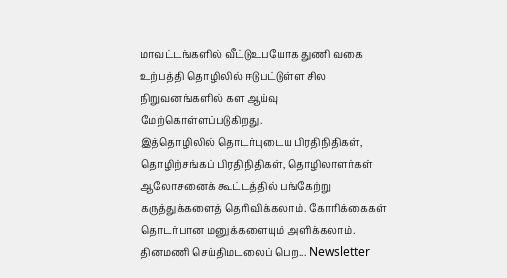மாவட்டங்களில் வீட்டுஉபயோக துணி வகை உற்பத்தி தொழிலில் ஈடுபட்டுள்ள சில நிறுவனங்களில் கள ஆய்வு மேற்கொள்ளப்படுகிறது.
இத்தொழிலில் தொடர்புடைய பிரதிநிதிகள், தொழிற்சங்கப் பிரதிநிதிகள், தொழிலாளர்கள் ஆலோசனைக் கூட்டத்தில் பங்கேற்று கருத்துக்களைத் தெரிவிக்கலாம். கோரிக்கைகள் தொடர்பான மனுக்களையும் அளிக்கலாம்.
தினமணி செய்திமடலைப் பெற... Newsletter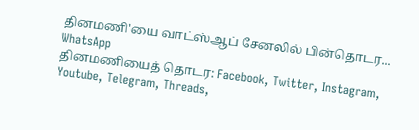தினமணி'யை வாட்ஸ்ஆப் சேனலில் பின்தொடர... WhatsApp
தினமணியைத் தொடர: Facebook, Twitter, Instagram, Youtube, Telegram, Threads,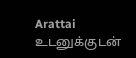Arattai
உடனுக்குடன்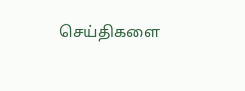செய்திகளை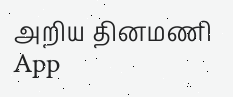அறிய தினமணி App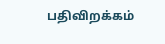பதிவிறக்கம்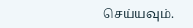செய்யவும்.